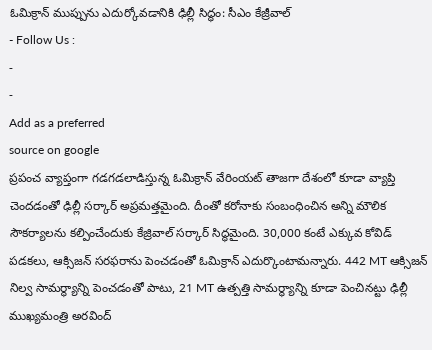ఓమిక్రాన్ ముప్పును ఎదుర్కోవడానికి ఢిల్లీ సిద్ధం: సీఎం కేజ్రీవాల్
- Follow Us :
-
-
Add as a preferred
source on google
ప్రపంచ వ్యాప్తంగా గడగడలాడిస్తున్న ఓమిక్రాన్ వేరింయట్ తాజగా దేశంలో కూడా వ్యాప్తి చెందడంతో ఢిల్లీ సర్కార్ అప్రమత్తమైంది. దీంతో కరోనాకు సంబంధించిన అన్ని మౌలిక సౌకర్యాలను కల్పించేందుకు కేజ్రివాల్ సర్కార్ సిద్ధమైంది. 30,000 కంటే ఎక్కువ కోవిడ్ పడకలు, ఆక్సిజన్ సరఫరాను పెంచడంతో ఓమిక్రాన్ ఎదుర్కొంటామన్నారు. 442 MT ఆక్సిజన్ నిల్వ సామర్థ్యాన్ని పెంచడంతో పాటు, 21 MT ఉత్పత్తి సామర్థ్యాన్ని కూడా పెంచినట్టు ఢిల్లీ ముఖ్యమంత్రి అరవింద్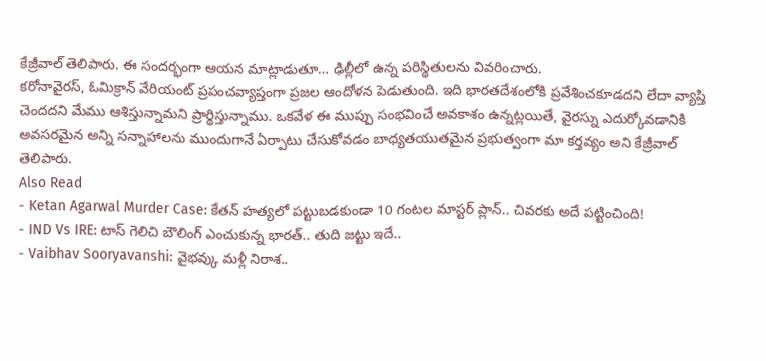కేజ్రీవాల్ తెలిపారు. ఈ సందర్భంగా ఆయన మాట్లాడుతూ… ఢిల్లీలో ఉన్న పరిస్థితులను వివరించారు.
కరోనావైరస్, ఓమిక్రాన్ వేరియంట్ ప్రపంచవ్యాప్తంగా ప్రజల ఆందోళన పెడుతుంది. ఇది భారతదేశంలోకి ప్రవేశించకూడదని లేదా వ్యాప్తి చెందదని మేము ఆశిస్తున్నామని ప్రార్థిస్తున్నాము. ఒకవేళ ఈ ముప్పు సంభవించే అవకాశం ఉన్నట్లయితే, వైరస్ను ఎదుర్కోవడానికి అవసరమైన అన్ని సన్నాహాలను ముందుగానే ఏర్పాటు చేసుకోవడం బాధ్యతయుతమైన ప్రభుత్వంగా మా కర్తవ్యం అని కేజ్రీవాల్ తెలిపారు.
Also Read
- Ketan Agarwal Murder Case: కేతన్ హత్యలో పట్టుబడకుండా 10 గంటల మాస్టర్ ప్లాన్.. చివరకు అదే పట్టించింది!
- IND Vs IRE: టాస్ గెలిచి బౌలింగ్ ఎంచుకున్న భారత్.. తుది జట్టు ఇదే..
- Vaibhav Sooryavanshi: వైభవ్కు మళ్లీ నిరాశ..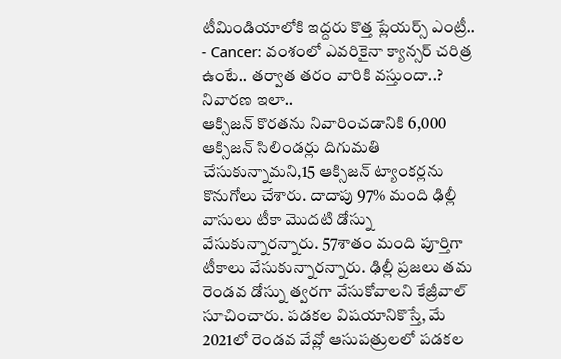టీమిండియాలోకి ఇద్దరు కొత్త ప్లేయర్స్ ఎంట్రీ..
- Cancer: వంశంలో ఎవరికైనా క్యాన్సర్ చరిత్ర ఉంటే.. తర్వాత తరం వారికి వస్తుందా..? నివారణ ఇలా..
ఆక్సిజన్ కొరతను నివారించడానికి 6,000 ఆక్సిజన్ సిలిండర్లు దిగుమతి చేసుకున్నామని,15 ఆక్సిజన్ ట్యాంకర్లను కొనుగోలు చేశారు. దాదాపు 97% మంది ఢిల్లీ వాసులు టీకా మొదటి డోస్ను వేసుకున్నారన్నారు. 57శాతం మంది పూర్తిగా టీకాలు వేసుకున్నారన్నారు. ఢిల్లీ ప్రజలు తమ రెండవ డోస్ను త్వరగా వేసుకోవాలని కేజ్రీవాల్ సూచించారు. పడకల విషయానికొస్తే, మే 2021లో రెండవ వేవ్లో ఆసుపత్రులలో పడకల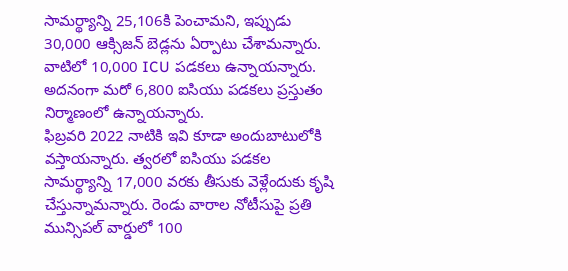సామర్థ్యాన్ని 25,106కి పెంచామని, ఇప్పుడు 30,000 ఆక్సిజన్ బెడ్లను ఏర్పాటు చేశామన్నారు. వాటిలో 10,000 ICU పడకలు ఉన్నాయన్నారు. అదనంగా మరో 6,800 ఐసియు పడకలు ప్రస్తుతం నిర్మాణంలో ఉన్నాయన్నారు.
ఫిబ్రవరి 2022 నాటికి ఇవి కూడా అందుబాటులోకి వస్తాయన్నారు. త్వరలో ఐసియు పడకల సామర్థ్యాన్ని 17,000 వరకు తీసుకు వెళ్లేందుకు కృషి చేస్తున్నామన్నారు. రెండు వారాల నోటీసుపై ప్రతి మున్సిపల్ వార్డులో 100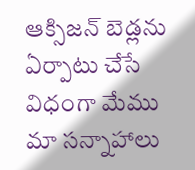ఆక్సిజన్ బెడ్లను ఏర్పాటు చేసే విధంగా మేము మా సన్నాహాలు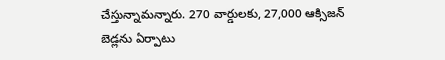చేస్తున్నామన్నారు. 270 వార్డులకు, 27,000 ఆక్సిజన్ బెడ్లను ఏర్పాటు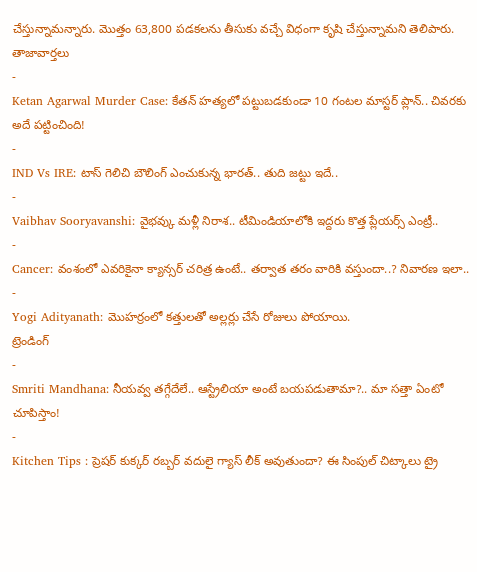చేస్తున్నామన్నారు. మొత్తం 63,800 పడకలను తీసుకు వచ్చే విధంగా కృషి చేస్తున్నామని తెలిపారు.
తాజావార్తలు
-
Ketan Agarwal Murder Case: కేతన్ హత్యలో పట్టుబడకుండా 10 గంటల మాస్టర్ ప్లాన్.. చివరకు అదే పట్టించింది!
-
IND Vs IRE: టాస్ గెలిచి బౌలింగ్ ఎంచుకున్న భారత్.. తుది జట్టు ఇదే..
-
Vaibhav Sooryavanshi: వైభవ్కు మళ్లీ నిరాశ.. టీమిండియాలోకి ఇద్దరు కొత్త ప్లేయర్స్ ఎంట్రీ..
-
Cancer: వంశంలో ఎవరికైనా క్యాన్సర్ చరిత్ర ఉంటే.. తర్వాత తరం వారికి వస్తుందా..? నివారణ ఇలా..
-
Yogi Adityanath: మొహర్రంలో కత్తులతో అల్లర్లు చేసే రోజులు పోయాయి.
ట్రెండింగ్
-
Smriti Mandhana: నీయవ్వ తగ్గేదేలే.. ఆస్ట్రేలియా అంటే బయపడుతామా?.. మా సత్తా ఏంటో చూపిస్తాం!
-
Kitchen Tips : ప్రెషర్ కుక్కర్ రబ్బర్ వదులై గ్యాస్ లీక్ అవుతుందా? ఈ సింపుల్ చిట్కాలు ట్రై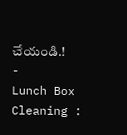చేయండి.!
-
Lunch Box Cleaning :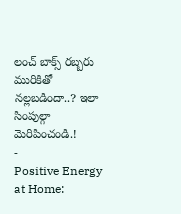లంచ్ బాక్స్ రబ్బరు మురికితో నల్లబడిందా..? ఇలా సింపుల్గా మెరిపించండి.!
-
Positive Energy at Home: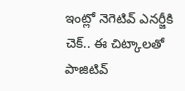ఇంట్లో నెగెటివ్ ఎనర్జీకి చెక్.. ఈ చిట్కాలతో పాజిటివ్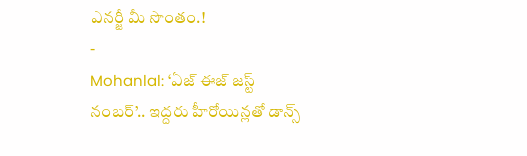ఎనర్జీ మీ సొంతం.!
-
Mohanlal: ‘ఏజ్ ఈజ్ జస్ట్ నంబర్’.. ఇద్దరు హీరోయిన్లతో డాన్స్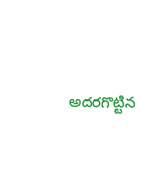అదరగొట్టిన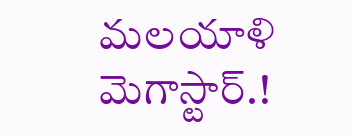మలయాళి మెగాస్టార్.!